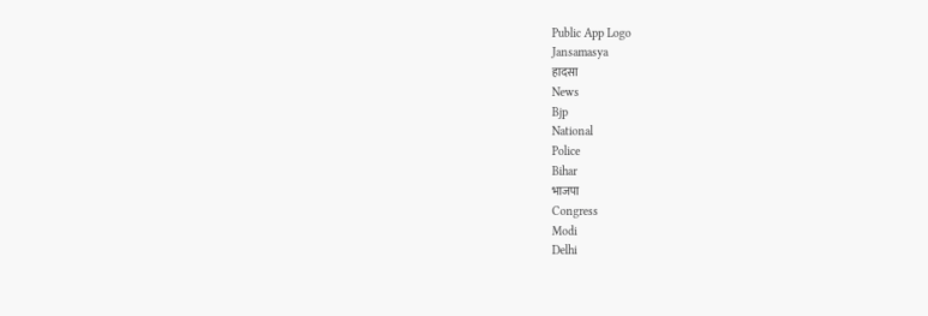Public App Logo
Jansamasya
हादसा
News
Bjp
National
Police
Bihar
भाजपा
Congress
Modi
Delhi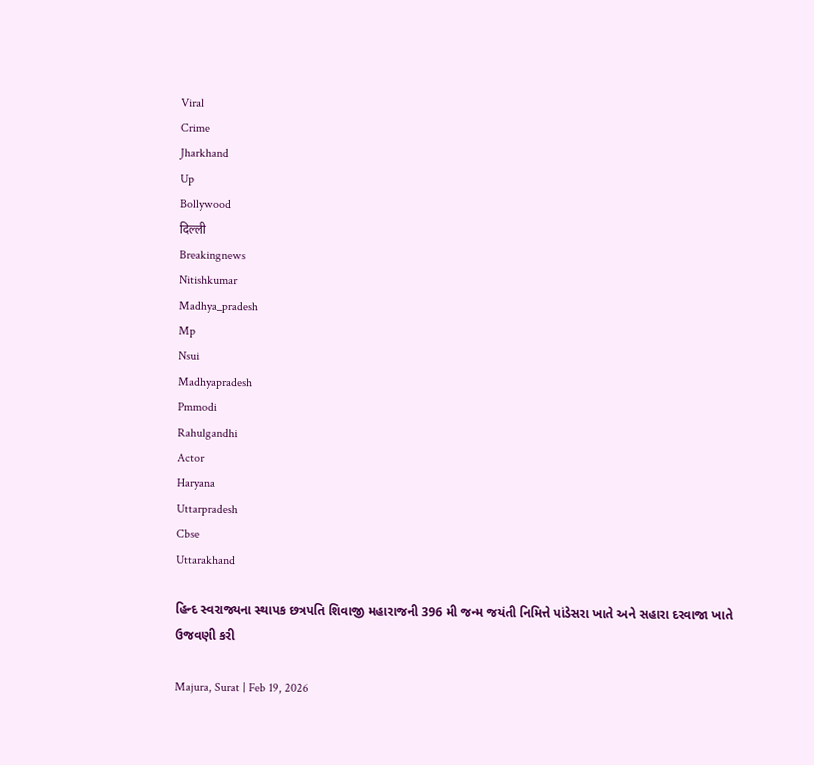Viral
Crime
Jharkhand
Up
Bollywood
दिल्ली
Breakingnews
Nitishkumar
Madhya_pradesh
Mp
Nsui
Madhyapradesh
Pmmodi
Rahulgandhi
Actor
Haryana
Uttarpradesh
Cbse
Uttarakhand

હિન્દ સ્વરાજ્યના સ્થાપક છત્રપતિ શિવાજી મહારાજની 396 મી જન્મ જયંતી નિમિત્તે પાંડેસરા ખાતે અને સહારા દરવાજા ખાતે ઉજવણી કરી

Majura, Surat | Feb 19, 2026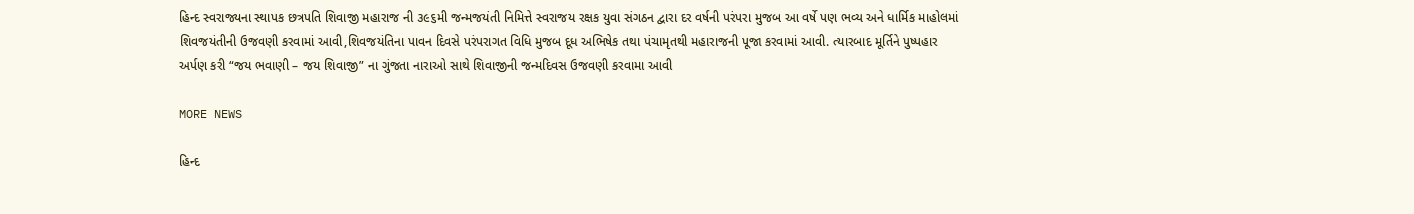હિન્દ સ્વરાજ્યના સ્થાપક છત્રપતિ શિવાજી મહારાજ ની ૩૯૬મી જન્મજયંતી નિમિત્તે સ્વરાજય રક્ષક યુવા સંગઠન દ્વારા દર વર્ષની પરંપરા મુજબ આ વર્ષે પણ ભવ્ય અને ધાર્મિક માહોલમાં શિવજયંતીની ઉજવણી કરવામાં આવી,શિવજયંતિના પાવન દિવસે પરંપરાગત વિધિ મુજબ દૂધ અભિષેક તથા પંચામૃતથી મહારાજની પૂજા કરવામાં આવી. ત્યારબાદ મૂર્તિને પુષ્પહાર અર્પણ કરી “જય ભવાણી – જય શિવાજી” ના ગુંજતા નારાઓ સાથે શિવાજીની જન્મદિવસ ઉજવણી કરવામા આવી

MORE NEWS

હિન્દ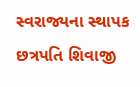સ્વરાજ્યના સ્થાપક છત્રપતિ શિવાજી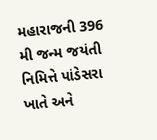મહારાજની 396 મી જન્મ જયંતી નિમિત્તે પાંડેસરા ખાતે અને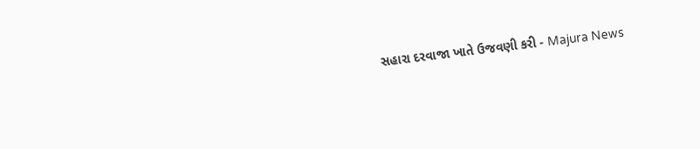સહારા દરવાજા ખાતે ઉજવણી કરી - Majura News